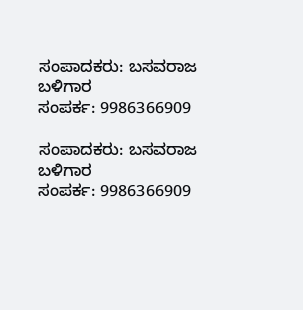ಸಂಪಾದಕರು: ಬಸವರಾಜ ಬಳಿಗಾರ
ಸಂಪರ್ಕ: 9986366909

ಸಂಪಾದಕರು: ಬಸವರಾಜ ಬಳಿಗಾರ
ಸಂಪರ್ಕ: 9986366909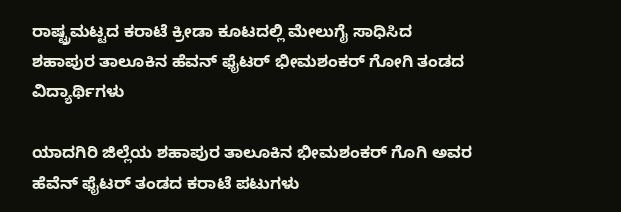ರಾಷ್ಟ್ರಮಟ್ಟದ ಕರಾಟೆ ಕ್ರೀಡಾ ಕೂಟದಲ್ಲಿ ಮೇಲುಗೈ ಸಾಧಿಸಿದ ಶಹಾಪುರ ತಾಲೂಕಿನ ಹೆವನ್ ಫೈಟರ್ ಭೀಮಶಂಕರ್ ಗೋಗಿ ತಂಡದ ವಿದ್ಯಾರ್ಥಿಗಳು

ಯಾದಗಿರಿ ಜಿಲ್ಲೆಯ ಶಹಾಪುರ ತಾಲೂಕಿನ ಭೀಮಶಂಕರ್ ಗೊಗಿ ಅವರ ಹೆವೆನ್ ಫೈಟರ್ ತಂಡದ ಕರಾಟೆ ಪಟುಗಳು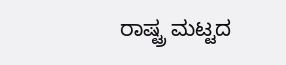ರಾಷ್ಟ್ರ ಮಟ್ಟದ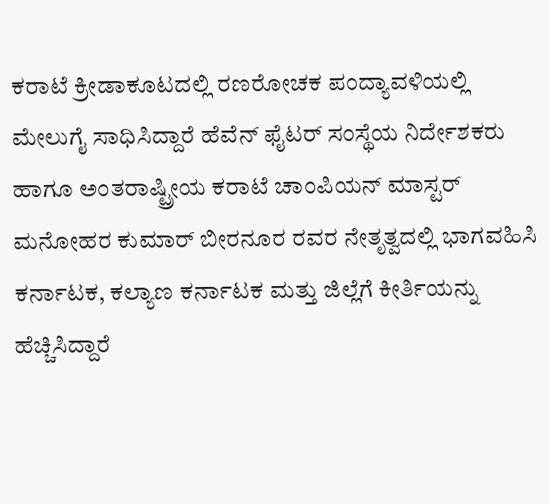ಕರಾಟೆ ಕ್ರೀಡಾಕೂಟದಲ್ಲಿ ರಣರೋಚಕ ಪಂದ್ಯಾವಳಿಯಲ್ಲಿ ಮೇಲುಗೈ ಸಾಧಿಸಿದ್ದಾರೆ ಹೆವೆನ್ ಫೈಟರ್ ಸಂಸ್ಥೆಯ ನಿರ್ದೇಶಕರು ಹಾಗೂ ಅಂತರಾಷ್ಟ್ರೀಯ ಕರಾಟೆ ಚಾಂಪಿಯನ್ ಮಾಸ್ಟರ್ ಮನೋಹರ ಕುಮಾರ್ ಬೀರನೂರ ರವರ ನೇತೃತ್ವದಲ್ಲಿ ಭಾಗವಹಿಸಿ ಕರ್ನಾಟಕ, ಕಲ್ಯಾಣ ಕರ್ನಾಟಕ ಮತ್ತು ಜಿಲ್ಲೆಗೆ ಕೀರ್ತಿಯನ್ನು ಹೆಚ್ಚಿಸಿದ್ದಾರೆ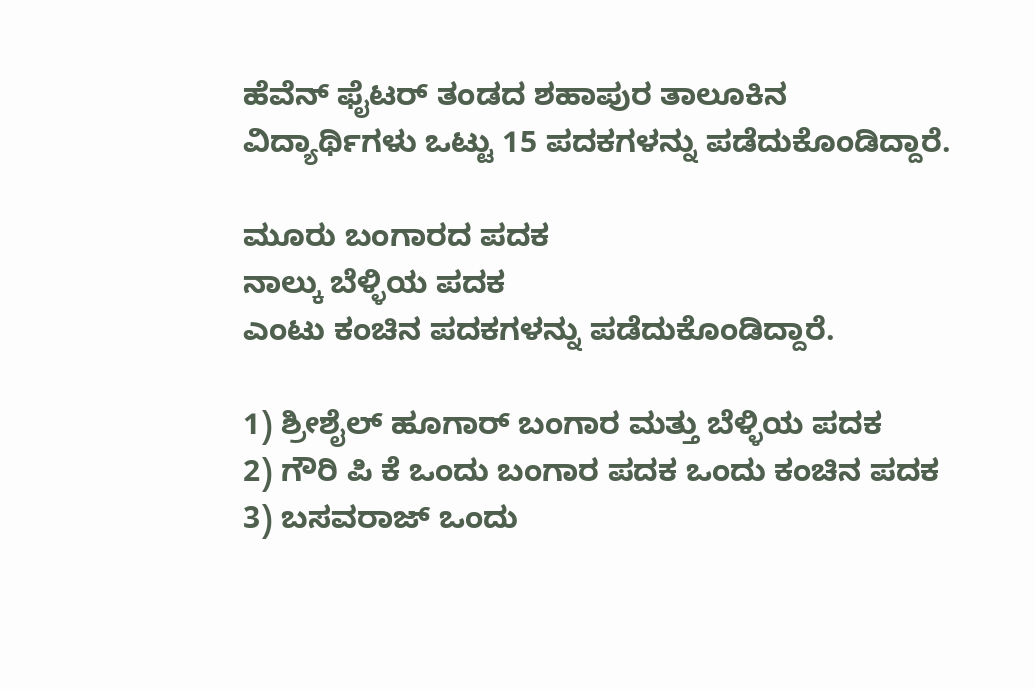ಹೆವೆನ್ ಫೈಟರ್ ತಂಡದ ಶಹಾಪುರ ತಾಲೂಕಿನ ವಿದ್ಯಾರ್ಥಿಗಳು ಒಟ್ಟು 15 ಪದಕಗಳನ್ನು ಪಡೆದುಕೊಂಡಿದ್ದಾರೆ.

ಮೂರು ಬಂಗಾರದ ಪದಕ
ನಾಲ್ಕು ಬೆಳ್ಳಿಯ ಪದಕ
ಎಂಟು ಕಂಚಿನ ಪದಕಗಳನ್ನು ಪಡೆದುಕೊಂಡಿದ್ದಾರೆ.

1) ಶ್ರೀಶೈಲ್ ಹೂಗಾರ್ ಬಂಗಾರ ಮತ್ತು ಬೆಳ್ಳಿಯ ಪದಕ
2) ಗೌರಿ ಪಿ ಕೆ ಒಂದು ಬಂಗಾರ ಪದಕ ಒಂದು ಕಂಚಿನ ಪದಕ
3) ಬಸವರಾಜ್ ಒಂದು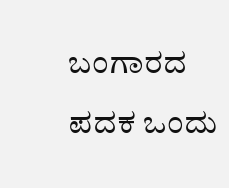ಬಂಗಾರದ ಪದಕ ಒಂದು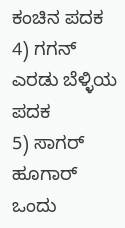ಕಂಚಿನ ಪದಕ
4) ಗಗನ್ ಎರಡು ಬೆಳ್ಳಿಯ ಪದಕ
5) ಸಾಗರ್ ಹೂಗಾರ್ ಒಂದು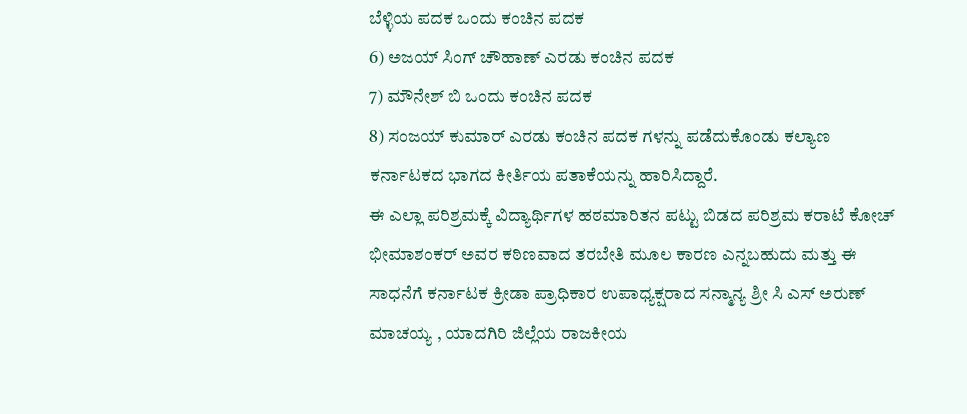ಬೆಳ್ಳಿಯ ಪದಕ ಒಂದು ಕಂಚಿನ ಪದಕ
6) ಅಜಯ್ ಸಿಂಗ್ ಚೌಹಾಣ್ ಎರಡು ಕಂಚಿನ ಪದಕ
7) ಮೌನೇಶ್ ಬಿ ಒಂದು ಕಂಚಿನ ಪದಕ
8) ಸಂಜಯ್ ಕುಮಾರ್ ಎರಡು ಕಂಚಿನ ಪದಕ ಗಳನ್ನು ಪಡೆದುಕೊಂಡು ಕಲ್ಯಾಣ ಕರ್ನಾಟಕದ ಭಾಗದ ಕೀರ್ತಿಯ ಪತಾಕೆಯನ್ನು ಹಾರಿಸಿದ್ದಾರೆ.
ಈ ಎಲ್ಲಾ ಪರಿಶ್ರಮಕ್ಕೆ ವಿದ್ಯಾರ್ಥಿಗಳ ಹಠಮಾರಿತನ ಪಟ್ಟು ಬಿಡದ ಪರಿಶ್ರಮ ಕರಾಟೆ ಕೋಚ್ ಭೀಮಾಶಂಕರ್ ಅವರ ಕಠಿಣವಾದ ತರಬೇತಿ ಮೂಲ ಕಾರಣ ಎನ್ನಬಹುದು ಮತ್ತು ಈ ಸಾಧನೆಗೆ ಕರ್ನಾಟಕ ಕ್ರೀಡಾ ಪ್ರಾಧಿಕಾರ ಉಪಾಧ್ಯಕ್ಷರಾದ ಸನ್ಮಾನ್ಯ ಶ್ರೀ ಸಿ ಎಸ್ ಅರುಣ್ ಮಾಚಯ್ಯ , ಯಾದಗಿರಿ ಜಿಲ್ಲೆಯ ರಾಜಕೀಯ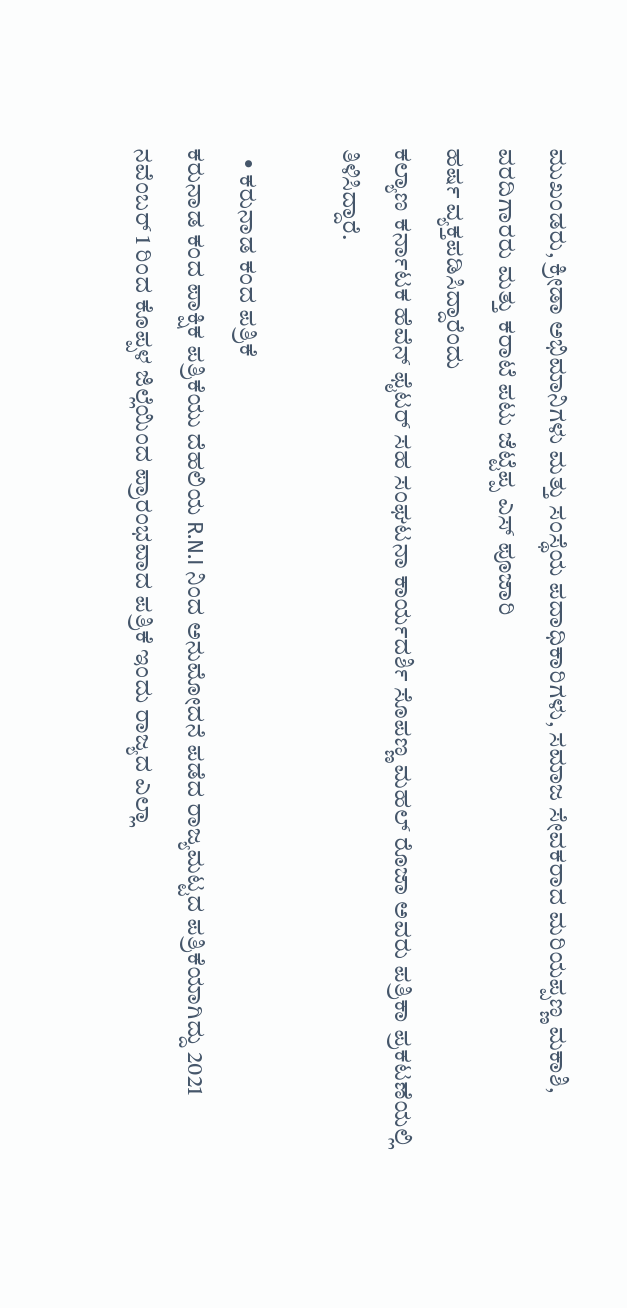ಮುಖಂಡರು, ಕ್ರೀಡಾ ಅಭಿಮಾನಿಗಳು ಮತ್ತು ಸಂಸ್ಥೆಯ ಪದಾಧಿಕಾರಿಗಳು, ಸಮಾಜ ಸೇವಕರಾದ ಮರಿಯಪ್ಪಣ್ಣ ಮಕಾಶಿ, ವರದಿಗಾರರು ಮತ್ತು ಕರಾಟೆ ಪಟು ಜೆಟ್ಟೆಪ್ಪ ಎಸ್ ಪೂಜಾರಿ
ಹರ್ಷ ವ್ಯಕ್ತಪಡಿಸಿದ್ದಾರೆಂದು
ಕಲ್ಯಾಣ ಕರ್ನಾಟಕ ಹೆವೆನ್ ಫೈಟರ್ ಸಹ ಸಂಘಟನಾ ಕಾರ್ಯದರ್ಶಿ ಸೊಪಣ್ಣ ಮಹಲ್ ರೊಜಾ ಅವರು ಪತ್ರಿಕಾ ಪ್ರಕಟಣೆಯಲ್ಲಿ ತಿಳಿಸಿದ್ದಾರೆ.

  • ಕರುನಾಡ ಕಂದ ಪತ್ರಿಕೆ
ಕರುನಾಡ ಕಂದ ಪಾಕ್ಷಿಕ ಪತ್ರಿಕೆಯು ದೆಹಲಿಯ R.N.I ನಿಂದ ಅನುಮೋದನೆ ಪಡೆದ ರಾಜ್ಯಮಟ್ಟದ ಪತ್ರಿಕೆಯಾಗಿದ್ದು 2021 ನವೆಂಬರ್ 1 ರಿಂದ ಕೊಪ್ಪಳ ಜಿಲ್ಲೆಯಿಂದ ಪ್ರಾರಂಭವಾದ ಪತ್ರಿಕೆ ಇಂದು ರಾಜ್ಯದ ಎಲ್ಲಾ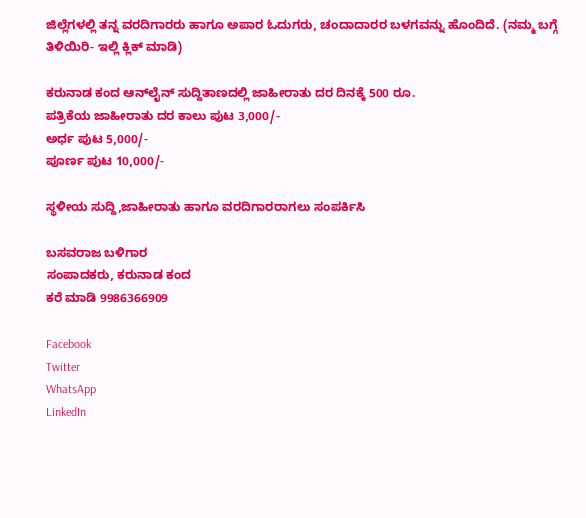ಜಿಲ್ಲೆಗಳಲ್ಲಿ ತನ್ನ ವರದಿಗಾರರು ಹಾಗೂ ಅಪಾರ ಓದುಗರು, ಚಂದಾದಾರರ ಬಳಗವನ್ನು ಹೊಂದಿದೆ. (ನಮ್ಮ ಬಗ್ಗೆ ತಿಳಿಯಿರಿ- ಇಲ್ಲಿ ಕ್ಲಿಕ್‌ ಮಾಡಿ)

ಕರುನಾಡ ಕಂದ ಆನ್‌ಲೈನ್‌ ಸುದ್ದಿತಾಣದಲ್ಲಿ ಜಾಹೀರಾತು ದರ ದಿನಕ್ಕೆ 500 ರೂ.
ಪತ್ರಿಕೆಯ ಜಾಹೀರಾತು ದರ ಕಾಲು ಪುಟ 3,000/-
ಅರ್ಧ ಪುಟ 5,000/-
ಪೂರ್ಣ ಪುಟ 10,000/-

ಸ್ಥಳೀಯ ಸುದ್ದಿ,ಜಾಹೀರಾತು ಹಾಗೂ ವರದಿಗಾರರಾಗಲು ಸಂಪರ್ಕಿಸಿ

ಬಸವರಾಜ ಬಳಿಗಾರ
ಸಂಪಾದಕರು, ಕರುನಾಡ ಕಂದ
ಕರೆ ಮಾಡಿ 9986366909

Facebook
Twitter
WhatsApp
LinkedIn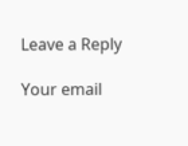Leave a Reply

Your email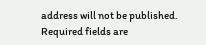address will not be published. Required fields are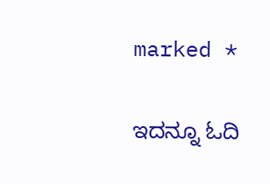marked *

ಇದನ್ನೂ ಓದಿ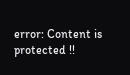error: Content is protected !!